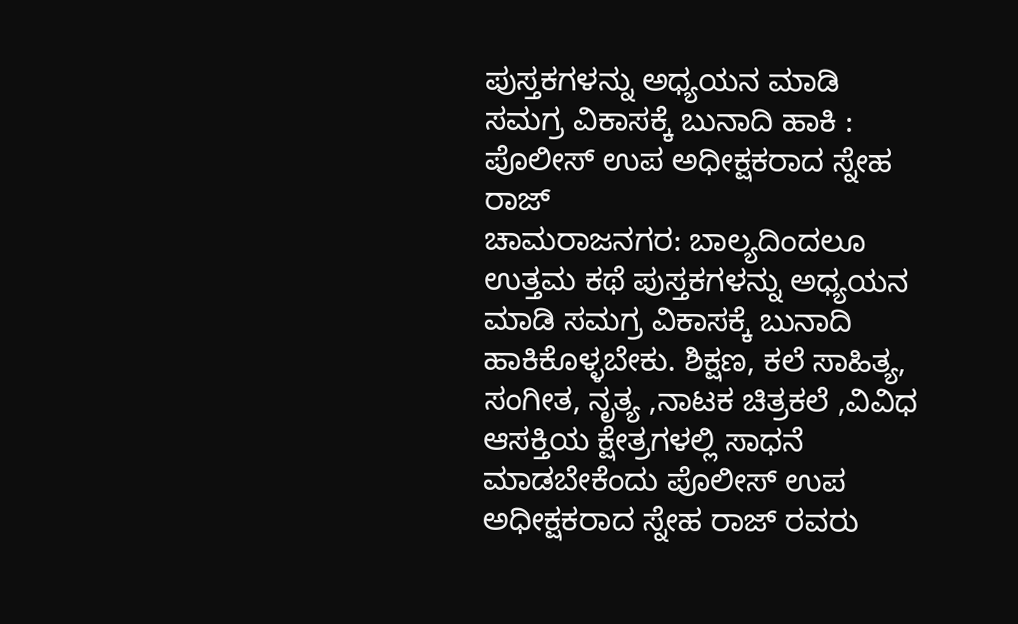ಪುಸ್ತಕಗಳನ್ನು ಅಧ್ಯಯನ ಮಾಡಿ ಸಮಗ್ರ ವಿಕಾಸಕ್ಕೆ ಬುನಾದಿ ಹಾಕಿ : ಪೊಲೀಸ್ ಉಪ ಅಧೀಕ್ಷಕರಾದ ಸ್ನೇಹ ರಾಜ್
ಚಾಮರಾಜನಗರ: ಬಾಲ್ಯದಿಂದಲೂ ಉತ್ತಮ ಕಥೆ ಪುಸ್ತಕಗಳನ್ನು ಅಧ್ಯಯನ ಮಾಡಿ ಸಮಗ್ರ ವಿಕಾಸಕ್ಕೆ ಬುನಾದಿ ಹಾಕಿಕೊಳ್ಳಬೇಕು. ಶಿಕ್ಷಣ, ಕಲೆ ಸಾಹಿತ್ಯ, ಸಂಗೀತ, ನೃತ್ಯ ,ನಾಟಕ ಚಿತ್ರಕಲೆ ,ವಿವಿಧ ಆಸಕ್ತಿಯ ಕ್ಷೇತ್ರಗಳಲ್ಲಿ ಸಾಧನೆ ಮಾಡಬೇಕೆಂದು ಪೊಲೀಸ್ ಉಪ ಅಧೀಕ್ಷಕರಾದ ಸ್ನೇಹ ರಾಜ್ ರವರು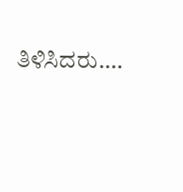ತಿಳಿಸಿದರು.…